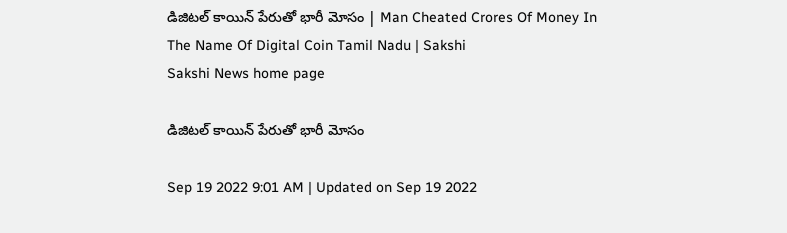డిజిటల్‌ కాయిన్‌ పేరుతో భారీ మోసం | Man Cheated Crores Of Money In The Name Of Digital Coin Tamil Nadu | Sakshi
Sakshi News home page

డిజిటల్‌ కాయిన్‌ పేరుతో భారీ మోసం

Sep 19 2022 9:01 AM | Updated on Sep 19 2022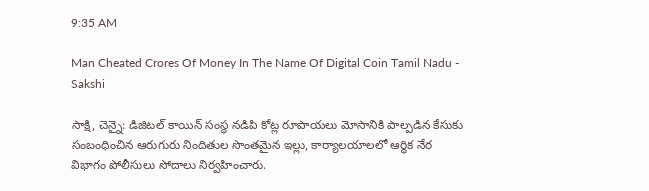9:35 AM

Man Cheated Crores Of Money In The Name Of Digital Coin Tamil Nadu - Sakshi

సాక్షి, చెన్నై: డిజిటల్‌ కాయిన్‌ సంస్థ నడిపి కోట్ల రూపాయలు మోసానికి పాల్పడిన కేసుకు సంబంధించిన ఆరుగురు నిందితుల సొంతమైన ఇల్లు, కార్యాలయాలలో ఆర్థిక నేర విభాగం పోలీసులు సోదాలు నిర్వహించారు.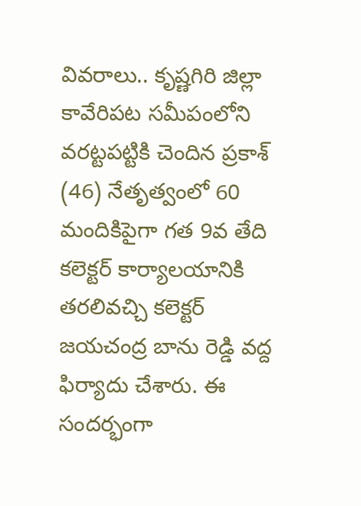వివరాలు.. కృష్ణగిరి జిల్లా కావేరిపట సమీపంలోని వరట్టపట్టికి చెందిన ప్రకాశ్‌ (46) నేతృత్వంలో 60 మందికిపైగా గత 9వ తేది కలెక్టర్‌ కార్యాలయానికి తరలివచ్చి కలెక్టర్‌ జయచంద్ర బాను రెడ్డి వద్ద ఫిర్యాదు చేశారు. ఈ సందర్భంగా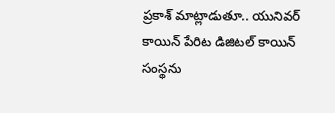ప్రకాశ్‌ మాట్లాడుతూ.. యునివర్‌ కాయిన్‌ పేరిట డిజిటల్‌ కాయిన్‌ సంస్థను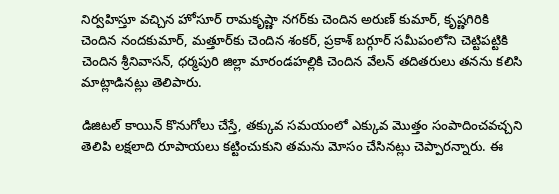నిర్వహిస్తూ వచ్చిన హోసూర్‌ రామకృష్ణా నగర్‌కు చెందిన అరుణ్‌ కుమార్, కృష్ణగిరికి చెందిన నందకుమార్, మత్తూర్‌కు చెందిన శంకర్, ప్రకాశ్‌ బర్గూర్‌ సమీపంలోని చెట్టిపట్టికి చెందిన శ్రీనివాసన్, ధర్మపురి జిల్లా మారండహల్లికి చెందిన వేలన్‌ తదితరులు తనను కలిసి మాట్లాడినట్లు తెలిపారు.

డిజిటల్‌ కాయిన్‌ కొనుగోలు చేస్తే, తక్కువ సమయంలో ఎక్కువ మొత్తం సంపాదించవచ్చని తెలిపి లక్షలాది రూపాయలు కట్టించుకుని తమను మోసం చేసినట్లు చెప్పారన్నారు. ఈ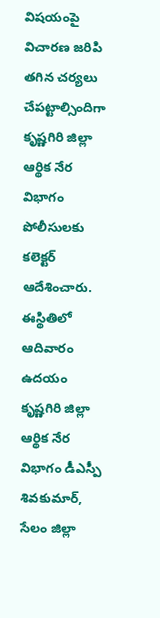విషయంపై విచారణ జరిపి తగిన చర్యలు చేపట్టాల్సిందిగా కృష్ణగిరి జిల్లా ఆర్థిక నేర విభాగం పోలీసులకు కలెక్టర్‌ ఆదేశించారు. ఈస్థితిలో ఆదివారం ఉదయం కృష్ణగిరి జిల్లా ఆర్థిక నేర విభాగం డీఎస్పీ శివకుమార్, సేలం జిల్లా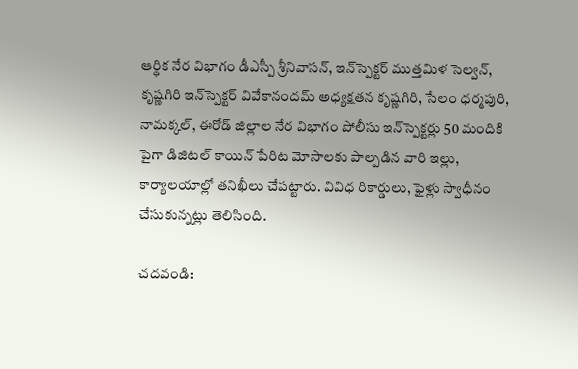ఆర్థిక నేర విభాగం డీఎస్పీ శ్రీనివాసన్, ఇన్‌స్పెక్టర్‌ ముత్తమిళ సెల్వన్, కృష్ణగిరి ఇన్‌స్పెక్టర్‌ వివేకానందమ్‌ అధ్యక్షతన కృష్ణగిరి, సేలం ధర్మపురి, నామక్కల్, ఈరోడ్‌ జిల్లాల నేర విభాగం పోలీసు ఇన్‌స్పెక్టర్లు 50 మందికి పైగా డిజిటల్‌ కాయిన్‌ పేరిట మోసాలకు పాల్పడిన వారి ఇల్లు, కార్యాలయాల్లో తనిఖీలు చేపట్టారు. వివిధ రికార్డులు, ఫైళ్లు స్వాధీనం చేసుకున్నట్లు తెలిసింది.

చదవండి: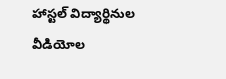హాస్టల్‌ విద్యార్థినుల వీడియోల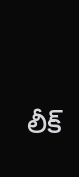లీక్‌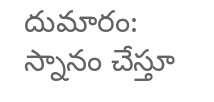దుమారం: స్నానం చేస్తూ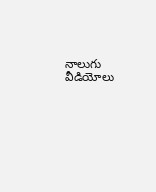నాలుగు వీడియోలు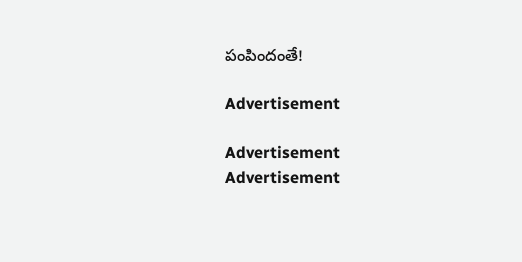పంపిందంతే!

Advertisement

Advertisement
Advertisement